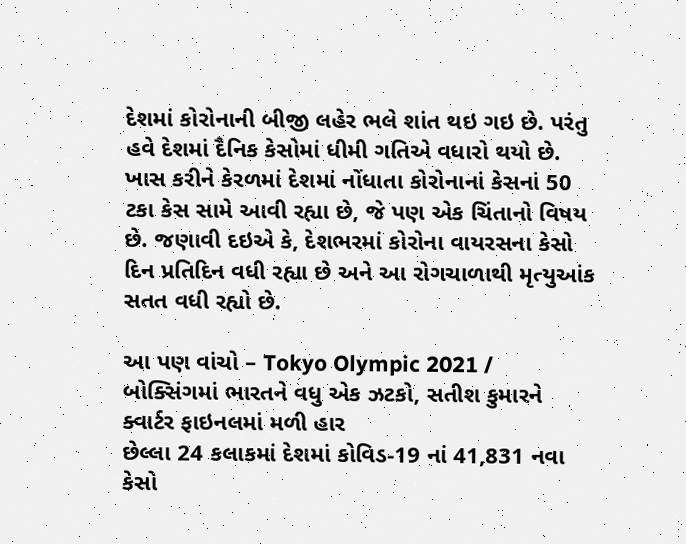દેશમાં કોરોનાની બીજી લહેર ભલે શાંત થઇ ગઇ છે. પરંતુ હવે દેશમાં દૈનિક કેસોમાં ધીમી ગતિએ વધારો થયો છે. ખાસ કરીને કેરળમાં દેશમાં નોંધાતા કોરોનાનાં કેસનાં 50 ટકા કેસ સામે આવી રહ્યા છે, જે પણ એક ચિંતાનો વિષય છે. જણાવી દઇએ કે, દેશભરમાં કોરોના વાયરસના કેસો દિન પ્રતિદિન વધી રહ્યા છે અને આ રોગચાળાથી મૃત્યુઆંક સતત વધી રહ્યો છે.

આ પણ વાંચો – Tokyo Olympic 2021 / બોક્સિંગમાં ભારતને વધુ એક ઝટકો, સતીશ કુમારને ક્વાર્ટર ફાઇનલમાં મળી હાર
છેલ્લા 24 કલાકમાં દેશમાં કોવિડ-19 નાં 41,831 નવા કેસો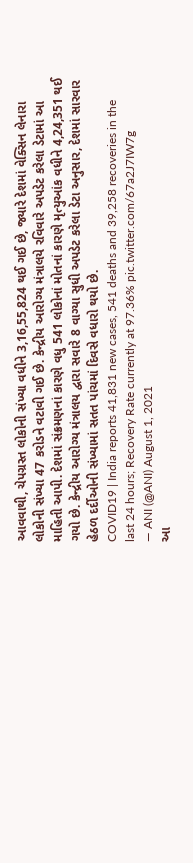આવવાથી, ચેપગ્રસ્ત લોકોની સંખ્યા વધીને 3,16,55,824 થઈ ગઈ છે, જ્યારે દેશમાં વેક્સિન લેનારા લોકોની સંખ્યા 47 કરોડને વટાવી ગઈ છે. કેન્દ્રીય આરોગ્ય મંત્રાલયે રવિવારે અપડેટ કરેલા ડેટામાં આ માહિતી આપી. દેશમાં સંક્રમણનાં કારણે વધુ 541 લોકોનાં મોતનાં કારણે મૃત્યુઆંક વધીને 4,24,351 થઈ ગયો છે. કેન્દ્રીય આરોગ્ય મંત્રાલય દ્વારા સવારે 8 વાગ્યા સુધી અપડેટ કરેલા ડેટા અનુસાર, દેશમાં સારવાર હેઠળ દર્દીઓની સંખ્યામાં સતત પાંચમાં દિવસે વધારો થયો છે.
COVID19 | India reports 41,831 new cases, 541 deaths and 39,258 recoveries in the last 24 hours; Recovery Rate currently at 97.36% pic.twitter.com/67a2J7IW7g
— ANI (@ANI) August 1, 2021
આ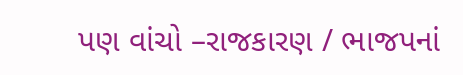પણ વાંચો –રાજકારણ / ભાજપનાં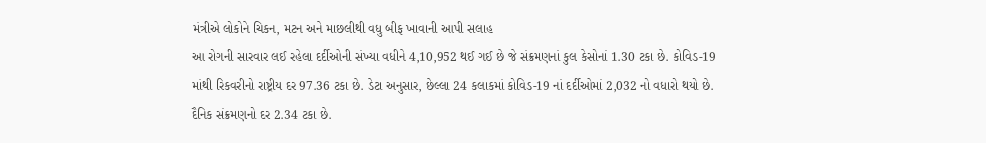મંત્રીએ લોકોને ચિકન, મટન અને માછલીથી વધુ બીફ ખાવાની આપી સલાહ
આ રોગની સારવાર લઈ રહેલા દર્દીઓની સંખ્યા વધીને 4,10,952 થઈ ગઈ છે જે સંક્રમણનાં કુલ કેસોનાં 1.30 ટકા છે. કોવિડ-19 માંથી રિકવરીનો રાષ્ટ્રીય દર 97.36 ટકા છે. ડેટા અનુસાર, છેલ્લા 24 કલાકમાં કોવિડ-19 નાં દર્દીઓમાં 2,032 નો વધારો થયો છે. દૈનિક સંક્રમણનો દર 2.34 ટકા છે.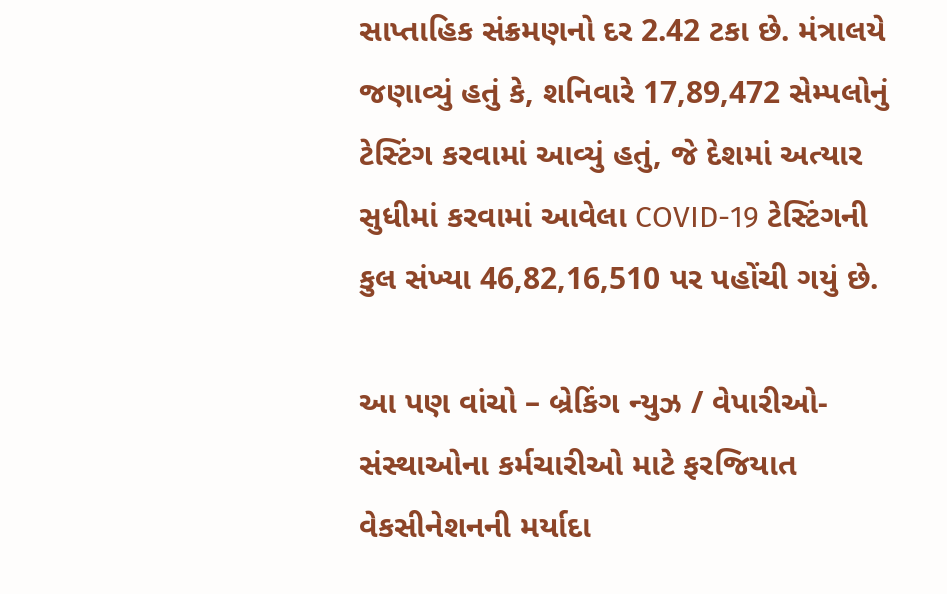સાપ્તાહિક સંક્રમણનો દર 2.42 ટકા છે. મંત્રાલયે જણાવ્યું હતું કે, શનિવારે 17,89,472 સેમ્પલોનું ટેસ્ટિંગ કરવામાં આવ્યું હતું, જે દેશમાં અત્યાર સુધીમાં કરવામાં આવેલા COVID-19 ટેસ્ટિંગની કુલ સંખ્યા 46,82,16,510 પર પહોંચી ગયું છે.

આ પણ વાંચો – બ્રેકિંગ ન્યુઝ / વેપારીઓ-સંસ્થાઓના કર્મચારીઓ માટે ફરજિયાત વેકસીનેશનની મર્યાદા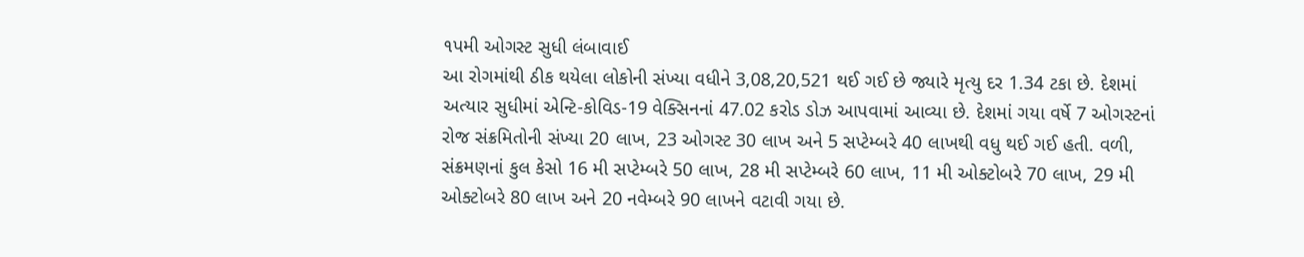૧પમી ઓગસ્ટ સુધી લંબાવાઈ
આ રોગમાંથી ઠીક થયેલા લોકોની સંખ્યા વધીને 3,08,20,521 થઈ ગઈ છે જ્યારે મૃત્યુ દર 1.34 ટકા છે. દેશમાં અત્યાર સુધીમાં એન્ટિ-કોવિડ-19 વેક્સિનનાં 47.02 કરોડ ડોઝ આપવામાં આવ્યા છે. દેશમાં ગયા વર્ષે 7 ઓગસ્ટનાં રોજ સંક્રમિતોની સંખ્યા 20 લાખ, 23 ઓગસ્ટ 30 લાખ અને 5 સપ્ટેમ્બરે 40 લાખથી વધુ થઈ ગઈ હતી. વળી, સંક્રમણનાં કુલ કેસો 16 મી સપ્ટેમ્બરે 50 લાખ, 28 મી સપ્ટેમ્બરે 60 લાખ, 11 મી ઓક્ટોબરે 70 લાખ, 29 મી ઓક્ટોબરે 80 લાખ અને 20 નવેમ્બરે 90 લાખને વટાવી ગયા છે.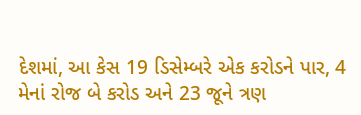દેશમાં, આ કેસ 19 ડિસેમ્બરે એક કરોડને પાર, 4 મેનાં રોજ બે કરોડ અને 23 જૂને ત્રણ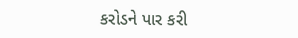કરોડને પાર કરી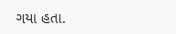ગયા હતા.